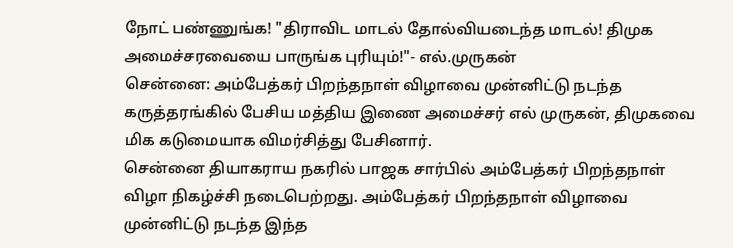நோட் பண்ணுங்க! "திராவிட மாடல் தோல்வியடைந்த மாடல்! திமுக அமைச்சரவையை பாருங்க புரியும்!"- எல்.முருகன்
சென்னை: அம்பேத்கர் பிறந்தநாள் விழாவை முன்னிட்டு நடந்த கருத்தரங்கில் பேசிய மத்திய இணை அமைச்சர் எல் முருகன், திமுகவை மிக கடுமையாக விமர்சித்து பேசினார்.
சென்னை தியாகராய நகரில் பாஜக சார்பில் அம்பேத்கர் பிறந்தநாள் விழா நிகழ்ச்சி நடைபெற்றது. அம்பேத்கர் பிறந்தநாள் விழாவை முன்னிட்டு நடந்த இந்த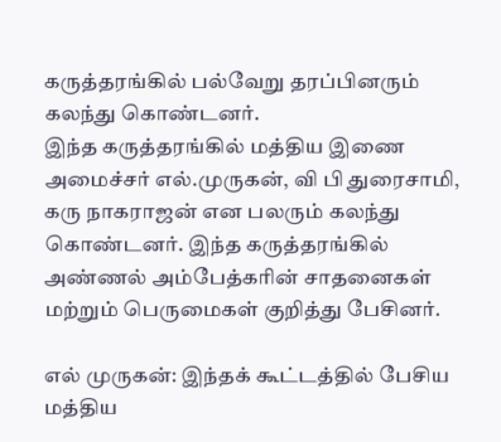கருத்தரங்கில் பல்வேறு தரப்பினரும் கலந்து கொண்டனர்.
இந்த கருத்தரங்கில் மத்திய இணை அமைச்சர் எல்.முருகன், வி பி துரைசாமி, கரு நாகராஜன் என பலரும் கலந்து கொண்டனர். இந்த கருத்தரங்கில் அண்ணல் அம்பேத்கரின் சாதனைகள் மற்றும் பெருமைகள் குறித்து பேசினர்.

எல் முருகன்: இந்தக் கூட்டத்தில் பேசிய மத்திய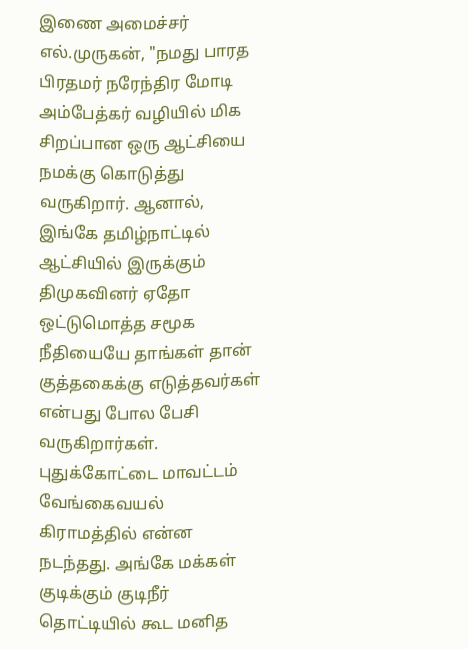இணை அமைச்சர் எல்.முருகன், "நமது பாரத பிரதமர் நரேந்திர மோடி அம்பேத்கர் வழியில் மிக சிறப்பான ஒரு ஆட்சியை நமக்கு கொடுத்து வருகிறார். ஆனால், இங்கே தமிழ்நாட்டில் ஆட்சியில் இருக்கும் திமுகவினர் ஏதோ ஒட்டுமொத்த சமூக நீதியையே தாங்கள் தான் குத்தகைக்கு எடுத்தவர்கள் என்பது போல பேசி வருகிறார்கள்.
புதுக்கோட்டை மாவட்டம் வேங்கைவயல் கிராமத்தில் என்ன நடந்தது. அங்கே மக்கள் குடிக்கும் குடிநீர் தொட்டியில் கூட மனித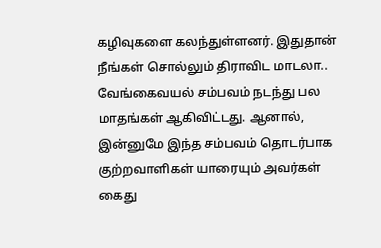கழிவுகளை கலந்துள்ளனர். இதுதான் நீங்கள் சொல்லும் திராவிட மாடலா.. வேங்கைவயல் சம்பவம் நடந்து பல மாதங்கள் ஆகிவிட்டது. ஆனால், இன்னுமே இந்த சம்பவம் தொடர்பாக குற்றவாளிகள் யாரையும் அவர்கள் கைது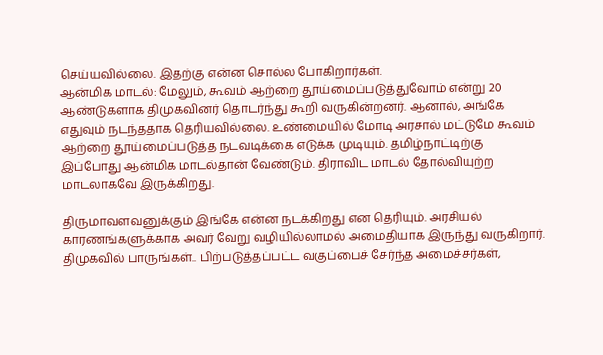செய்யவில்லை. இதற்கு என்ன சொல்ல போகிறார்கள்.
ஆன்மிக மாடல்: மேலும், கூவம் ஆற்றை தூய்மைப்படுத்துவோம் என்று 20 ஆண்டுகளாக திமுகவினர் தொடர்ந்து கூறி வருகின்றனர். ஆனால், அங்கே எதுவும் நடந்ததாக தெரியவில்லை. உண்மையில் மோடி அரசால் மட்டுமே கூவம் ஆற்றை தூய்மைப்படுத்த நடவடிக்கை எடுக்க முடியும். தமிழ்நாட்டிற்கு இப்போது ஆன்மிக மாடல்தான் வேண்டும். திராவிட மாடல் தோல்வியுற்ற மாடலாகவே இருக்கிறது.

திருமாவளவனுக்கும் இங்கே என்ன நடக்கிறது என தெரியும். அரசியல் காரணங்களுக்காக அவர் வேறு வழியில்லாமல் அமைதியாக இருந்து வருகிறார். திமுகவில் பாருங்கள்.. பிற்படுத்தப்பட்ட வகுப்பைச் சேர்ந்த அமைச்சர்கள்,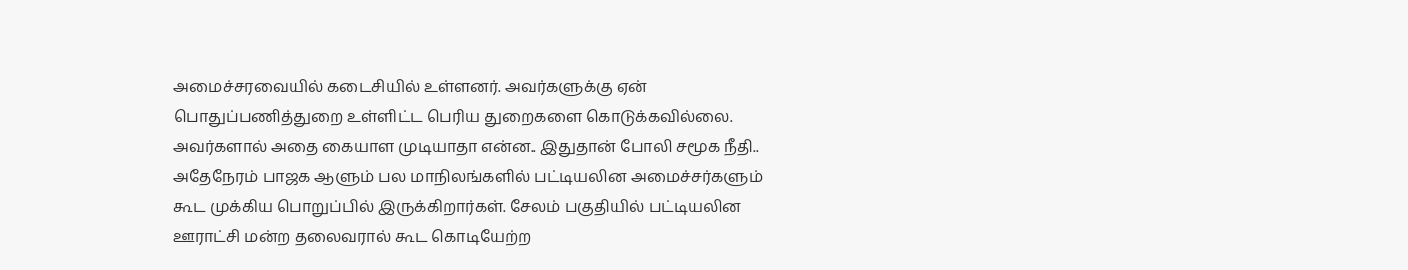அமைச்சரவையில் கடைசியில் உள்ளனர். அவர்களுக்கு ஏன் பொதுப்பணித்துறை உள்ளிட்ட பெரிய துறைகளை கொடுக்கவில்லை. அவர்களால் அதை கையாள முடியாதா என்ன.. இதுதான் போலி சமூக நீதி..
அதேநேரம் பாஜக ஆளும் பல மாநிலங்களில் பட்டியலின அமைச்சர்களும் கூட முக்கிய பொறுப்பில் இருக்கிறார்கள். சேலம் பகுதியில் பட்டியலின ஊராட்சி மன்ற தலைவரால் கூட கொடியேற்ற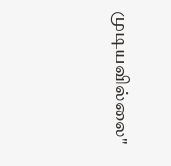முடியவில்லை"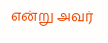என்று அவர்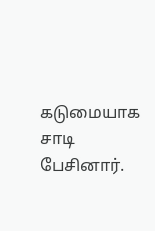கடுமையாக சாடி பேசினார்.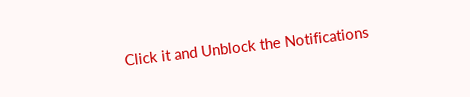Click it and Unblock the Notifications